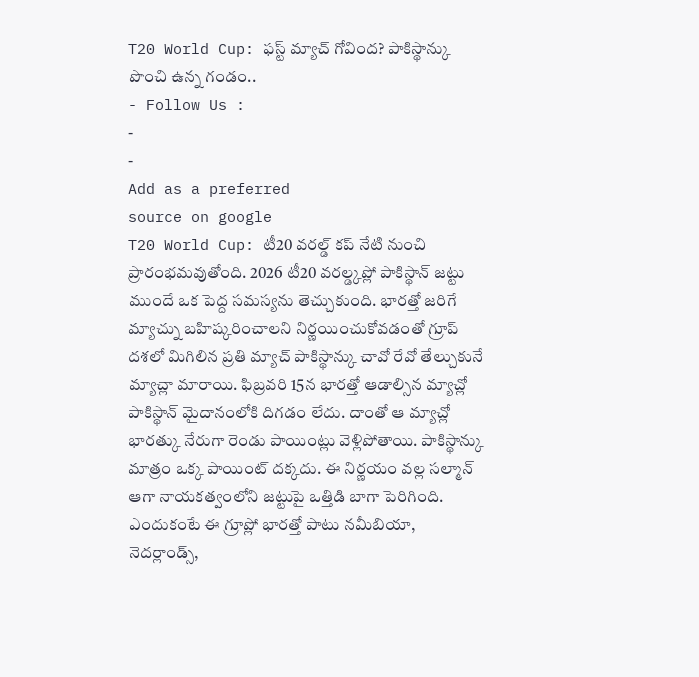T20 World Cup: ఫస్ట్ మ్యాచ్ గోవింద? పాకిస్థాన్కు పొంచి ఉన్న గండం..
- Follow Us :
-
-
Add as a preferred
source on google
T20 World Cup: టీ20 వరల్డ్ కప్ నేటి నుంచి ప్రారంభమవుతోంది. 2026 టీ20 వరల్డ్కప్లో పాకిస్థాన్ జట్టు ముందే ఒక పెద్ద సమస్యను తెచ్చుకుంది. భారత్తో జరిగే మ్యాచ్ను బహిష్కరించాలని నిర్ణయించుకోవడంతో గ్రూప్ దశలో మిగిలిన ప్రతి మ్యాచ్ పాకిస్థాన్కు చావో రేవో తేల్చుకునే మ్యాచ్లా మారాయి. ఫిబ్రవరి 15న భారత్తో ఆడాల్సిన మ్యాచ్లో పాకిస్థాన్ మైదానంలోకి దిగడం లేదు. దాంతో ఆ మ్యాచ్లో భారత్కు నేరుగా రెండు పాయింట్లు వెళ్లిపోతాయి. పాకిస్థాన్కు మాత్రం ఒక్క పాయింట్ దక్కదు. ఈ నిర్ణయం వల్ల సల్మాన్ ఆగా నాయకత్వంలోని జట్టుపై ఒత్తిడి బాగా పెరిగింది. ఎందుకంటే ఈ గ్రూప్లో భారత్తో పాటు నమీబియా, నెదర్లాండ్స్,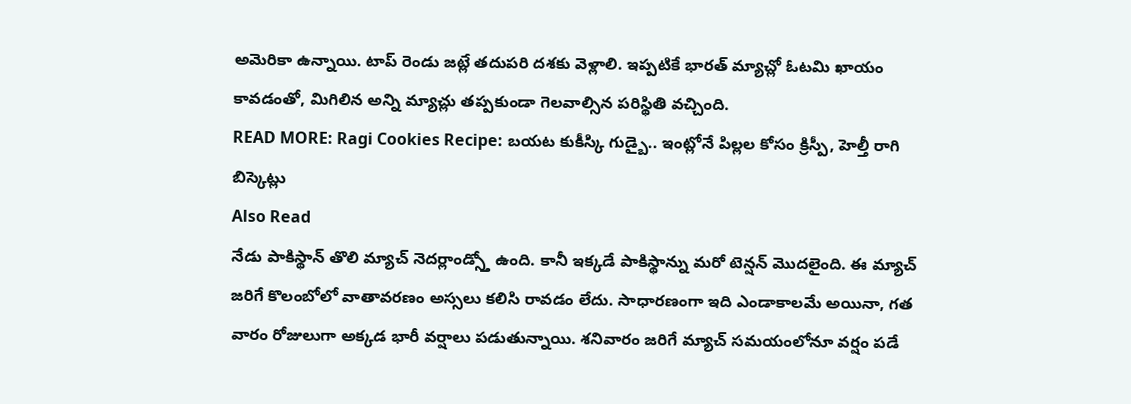అమెరికా ఉన్నాయి. టాప్ రెండు జట్లే తదుపరి దశకు వెళ్లాలి. ఇప్పటికే భారత్ మ్యాచ్లో ఓటమి ఖాయం కావడంతో, మిగిలిన అన్ని మ్యాచ్లు తప్పకుండా గెలవాల్సిన పరిస్థితి వచ్చింది.
READ MORE: Ragi Cookies Recipe: బయట కుకీస్కి గుడ్బై.. ఇంట్లోనే పిల్లల కోసం క్రిస్పీ, హెల్తీ రాగి బిస్కెట్లు
Also Read
నేడు పాకిస్థాన్ తొలి మ్యాచ్ నెదర్లాండ్స్తో ఉంది. కానీ ఇక్కడే పాకిస్థాన్ను మరో టెన్షన్ మొదలైంది. ఈ మ్యాచ్ జరిగే కొలంబోలో వాతావరణం అస్సలు కలిసి రావడం లేదు. సాధారణంగా ఇది ఎండాకాలమే అయినా, గత వారం రోజులుగా అక్కడ భారీ వర్షాలు పడుతున్నాయి. శనివారం జరిగే మ్యాచ్ సమయంలోనూ వర్షం పడే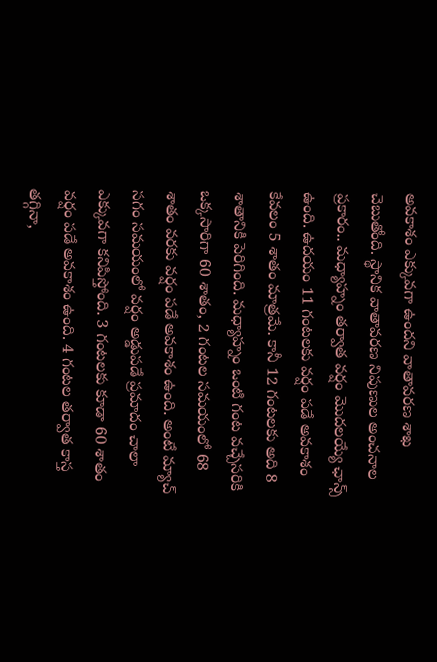అవకాశం ఎక్కువగా ఉందని వాతావరణ శాఖ చెబుతోంది. స్థానిక వాతావరణ నిపుణుల అంచనాల ప్రకారం.. మధ్యాహ్నం తర్వాత వర్షం మొదలయ్యే ఛాన్స్ ఉంది. ఉదయం 11 గంటలకు వర్షం పడే అవకాశం కేవలం 5 శాతం మాత్రమే. కానీ 12 గంటలకు అది 8 శాతానికి పెరిగింది. మధ్యాహ్నం ఒంటి గంట వచ్చేసరికి ఒక్కసారిగా 60 శాతం, 2 గంటల సమయంలో 68 శాతం వరకు వర్షం పడే అవకాశం ఉంది. అంటే మ్యాచ్ సగం సమయంలో వర్షం అడ్డుపడే ప్రమాదం చాలా ఎక్కువగా కనిపిస్తోంది. 3 గంటలకు కూడా 60 శాతం వర్షం పడే అవకాశం ఉంది. 4 గంటల తర్వాత కాస్త తగ్గినా,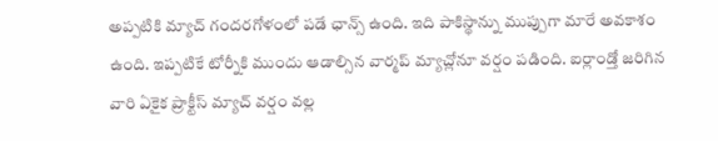అప్పటికి మ్యాచ్ గందరగోళంలో పడే ఛాన్స్ ఉంది. ఇది పాకిస్థాన్ను ముప్పుగా మారే అవకాశం ఉంది. ఇప్పటికే టోర్నీకి ముందు ఆడాల్సిన వార్మప్ మ్యాచ్లోనూ వర్షం పడింది. ఐర్లాండ్తో జరిగిన వారి ఏకైక ప్రాక్టీస్ మ్యాచ్ వర్షం వల్ల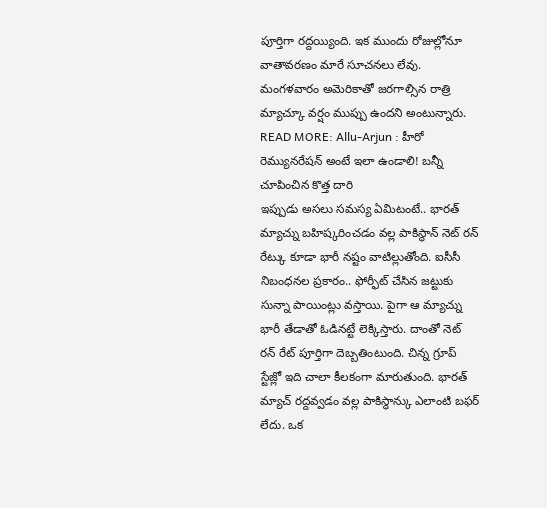పూర్తిగా రద్దయ్యింది. ఇక ముందు రోజుల్లోనూ వాతావరణం మారే సూచనలు లేవు. మంగళవారం అమెరికాతో జరగాల్సిన రాత్రి మ్యాచ్కూ వర్షం ముప్పు ఉందని అంటున్నారు.
READ MORE: Allu-Arjun : హీరో రెమ్యునరేషన్ అంటే ఇలా ఉండాలి! బన్నీ చూపించిన కొత్త దారి
ఇప్పుడు అసలు సమస్య ఏమిటంటే.. భారత్ మ్యాచ్ను బహిష్కరించడం వల్ల పాకిస్థాన్ నెట్ రన్ రేట్కు కూడా భారీ నష్టం వాటిల్లుతోంది. ఐసీసీ నిబంధనల ప్రకారం.. ఫోర్ఫీట్ చేసిన జట్టుకు సున్నా పాయింట్లు వస్తాయి. పైగా ఆ మ్యాచ్ను భారీ తేడాతో ఓడినట్టే లెక్కిస్తారు. దాంతో నెట్ రన్ రేట్ పూర్తిగా దెబ్బతింటుంది. చిన్న గ్రూప్ స్టేజ్లో ఇది చాలా కీలకంగా మారుతుంది. భారత్ మ్యాచ్ రద్దవ్వడం వల్ల పాకిస్థాన్కు ఎలాంటి బఫర్ లేదు. ఒక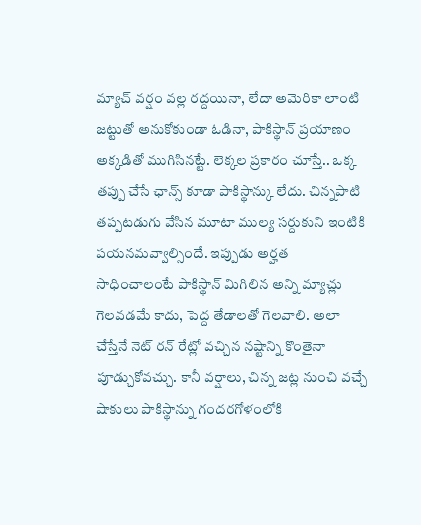మ్యాచ్ వర్షం వల్ల రద్దయినా, లేదా అమెరికా లాంటి జట్టుతో అనుకోకుండా ఓడినా, పాకిస్థాన్ ప్రయాణం అక్కడితో ముగిసినట్టే. లెక్కల ప్రకారం చూస్తే.. ఒక్క తప్పు చేసే ఛాన్స్ కూడా పాకిస్థాన్కు లేదు. చిన్నపాటి తప్పటడుగు వేసిన మూటా ముల్య సర్దుకుని ఇంటికి పయనమవ్వాల్సిందే. ఇప్పుడు అర్హత సాధించాలంటే పాకిస్థాన్ మిగిలిన అన్ని మ్యాచ్లు గెలవడమే కాదు, పెద్ద తేడాలతో గెలవాలి. అలా చేస్తేనే నెట్ రన్ రేట్లో వచ్చిన నష్టాన్ని కొంతైనా పూడ్చుకోవచ్చు. కానీ వర్షాలు, చిన్న జట్ల నుంచి వచ్చే షాకులు పాకిస్థాన్ను గందరగోళంలోకి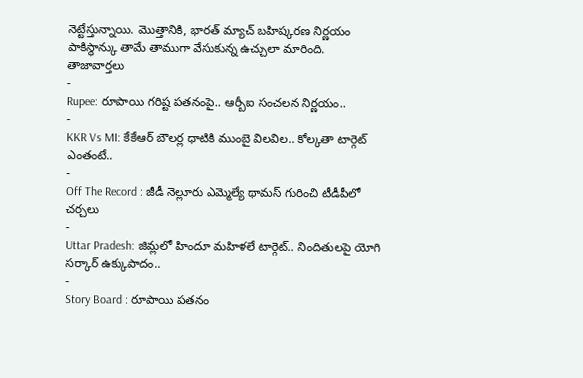నెట్టేస్తున్నాయి. మొత్తానికి, భారత్ మ్యాచ్ బహిష్కరణ నిర్ణయం పాకిస్థాన్కు తామే తాముగా వేసుకున్న ఉచ్చులా మారింది.
తాజావార్తలు
-
Rupee: రూపాయి గరిష్ట పతనంపై.. ఆర్బీఐ సంచలన నిర్ణయం..
-
KKR Vs MI: కేకేఆర్ బౌలర్ల ధాటికి ముంబై విలవిల.. కోల్కతా టార్గెట్ ఎంతంటే..
-
Off The Record : జీడీ నెల్లూరు ఎమ్మెల్యే థామస్ గురించి టీడీపీలో చర్చలు
-
Uttar Pradesh: జిమ్లలో హిందూ మహిళలే టార్గెట్.. నిందితులపై యోగి సర్కార్ ఉక్కుపాదం..
-
Story Board : రూపాయి పతనం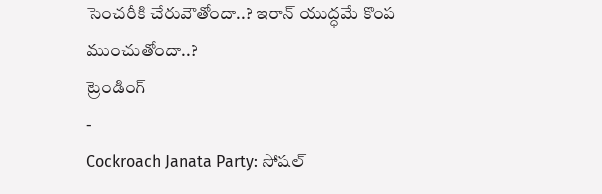సెంచరీకి చేరువౌతోందా..? ఇరాన్ యుద్ధమే కొంప ముంచుతోందా..?
ట్రెండింగ్
-
Cockroach Janata Party: సోషల్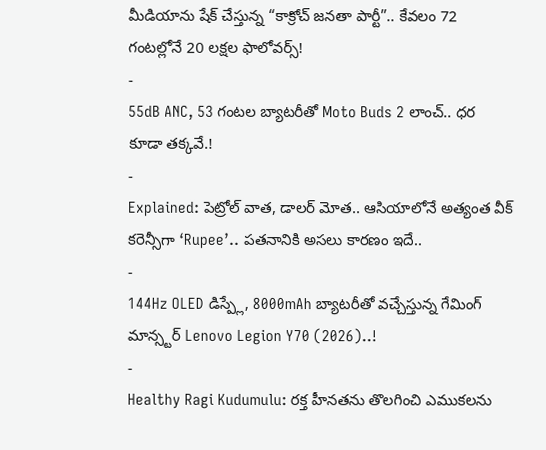మీడియాను షేక్ చేస్తున్న “కాక్రోచ్ జనతా పార్టీ”.. కేవలం 72 గంటల్లోనే 20 లక్షల ఫాలోవర్స్!
-
55dB ANC, 53 గంటల బ్యాటరీతో Moto Buds 2 లాంచ్.. ధర కూడా తక్కవే.!
-
Explained: పెట్రోల్ వాత, డాలర్ మోత.. ఆసియాలోనే అత్యంత వీక్ కరెన్సీగా ‘Rupee’.. పతనానికి అసలు కారణం ఇదే..
-
144Hz OLED డిస్ప్లే, 8000mAh బ్యాటరీతో వచ్చేస్తున్న గేమింగ్ మాన్స్టర్ Lenovo Legion Y70 (2026)..!
-
Healthy Ragi Kudumulu: రక్త హీనతను తొలగించి ఎముకలను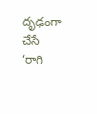దృఢంగా చేసే ‘రాగి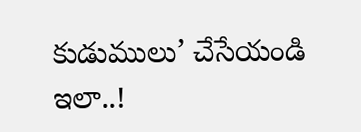కుడుములు’ చేసేయండి ఇలా..!